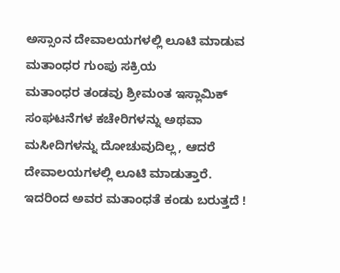ಅಸ್ಸಾಂನ ದೇವಾಲಯಗಳಲ್ಲಿ ಲೂಟಿ ಮಾಡುವ ಮತಾಂಧರ ಗುಂಪು ಸಕ್ರಿಯ
ಮತಾಂಧರ ತಂಡವು ಶ್ರೀಮಂತ ಇಸ್ಲಾಮಿಕ್ ಸಂಘಟನೆಗಳ ಕಚೇರಿಗಳನ್ನು ಅಥವಾ ಮಸೀದಿಗಳನ್ನು ದೋಚುವುದಿಲ್ಲ, ಆದರೆ ದೇವಾಲಯಗಳಲ್ಲಿ ಲೂಟಿ ಮಾಡುತ್ತಾರೆ. ಇದರಿಂದ ಅವರ ಮತಾಂಧತೆ ಕಂಡು ಬರುತ್ತದೆ !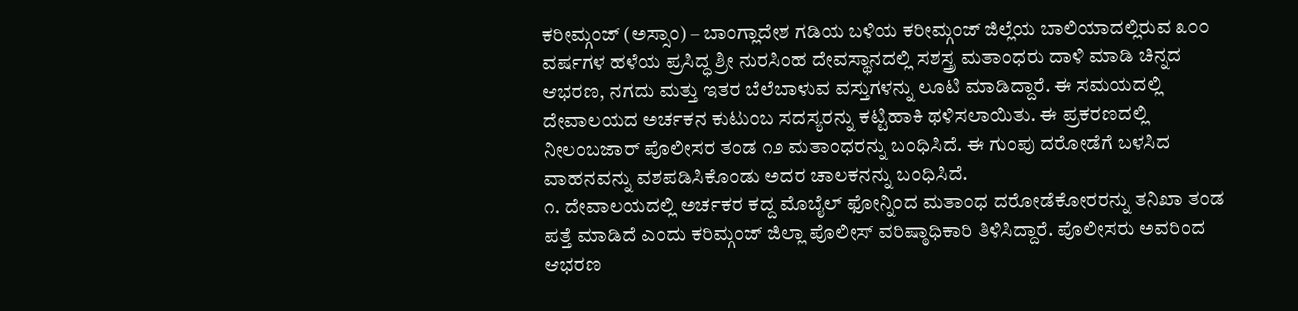ಕರೀಮ್ಗಂಜ್ (ಅಸ್ಸಾಂ) – ಬಾಂಗ್ಲಾದೇಶ ಗಡಿಯ ಬಳಿಯ ಕರೀಮ್ಗಂಜ್ ಜಿಲ್ಲೆಯ ಬಾಲಿಯಾದಲ್ಲಿರುವ ೩೦೦ ವರ್ಷಗಳ ಹಳೆಯ ಪ್ರಸಿದ್ಧ ಶ್ರೀ ನುರಸಿಂಹ ದೇವಸ್ಥಾನದಲ್ಲಿ ಸಶಸ್ತ್ರ ಮತಾಂಧರು ದಾಳಿ ಮಾಡಿ ಚಿನ್ನದ ಆಭರಣ, ನಗದು ಮತ್ತು ಇತರ ಬೆಲೆಬಾಳುವ ವಸ್ತುಗಳನ್ನು ಲೂಟಿ ಮಾಡಿದ್ದಾರೆ. ಈ ಸಮಯದಲ್ಲಿ ದೇವಾಲಯದ ಅರ್ಚಕನ ಕುಟುಂಬ ಸದಸ್ಯರನ್ನು ಕಟ್ಟಿಹಾಕಿ ಥಳಿಸಲಾಯಿತು. ಈ ಪ್ರಕರಣದಲ್ಲಿ ನೀಲಂಬಜಾರ್ ಪೊಲೀಸರ ತಂಡ ೧೨ ಮತಾಂಧರನ್ನು ಬಂಧಿಸಿದೆ. ಈ ಗುಂಪು ದರೋಡೆಗೆ ಬಳಸಿದ ವಾಹನವನ್ನು ವಶಪಡಿಸಿಕೊಂಡು ಅದರ ಚಾಲಕನನ್ನು ಬಂಧಿಸಿದೆ.
೧. ದೇವಾಲಯದಲ್ಲಿ ಅರ್ಚಕರ ಕದ್ದ ಮೊಬೈಲ್ ಫೋನ್ನಿಂದ ಮತಾಂಧ ದರೋಡೆಕೋರರನ್ನು ತನಿಖಾ ತಂಡ ಪತ್ತೆ ಮಾಡಿದೆ ಎಂದು ಕರಿಮ್ಗಂಜ್ ಜಿಲ್ಲಾ ಪೊಲೀಸ್ ವರಿಷ್ಠಾಧಿಕಾರಿ ತಿಳಿಸಿದ್ದಾರೆ. ಪೊಲೀಸರು ಅವರಿಂದ ಆಭರಣ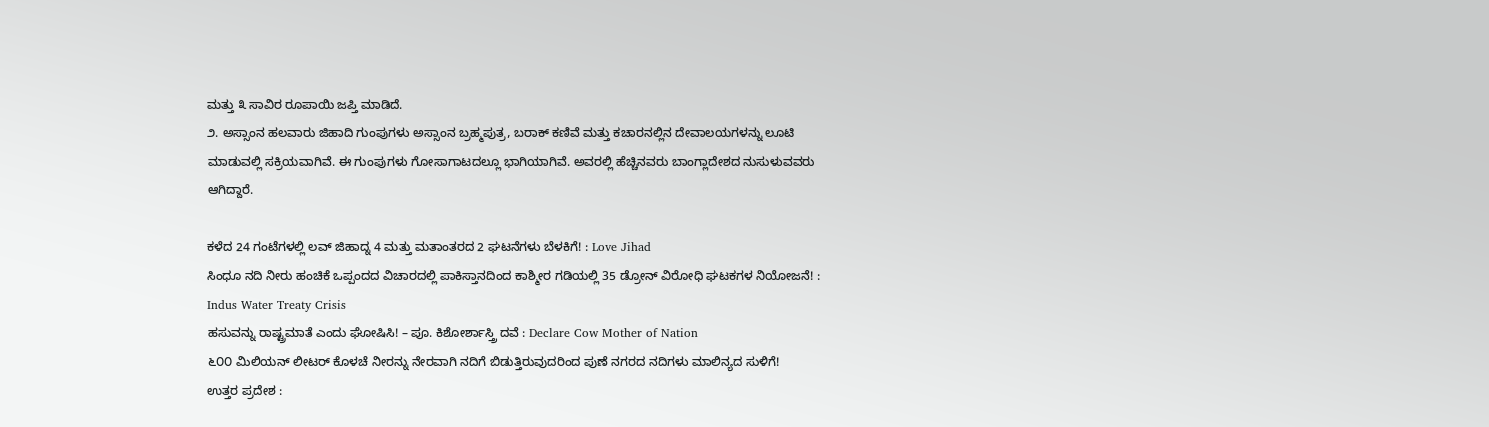ಮತ್ತು ೩ ಸಾವಿರ ರೂಪಾಯಿ ಜಪ್ತಿ ಮಾಡಿದೆ.
೨. ಅಸ್ಸಾಂನ ಹಲವಾರು ಜಿಹಾದಿ ಗುಂಪುಗಳು ಅಸ್ಸಾಂನ ಬ್ರಹ್ಮಪುತ್ರ, ಬರಾಕ್ ಕಣಿವೆ ಮತ್ತು ಕಚಾರನಲ್ಲಿನ ದೇವಾಲಯಗಳನ್ನು ಲೂಟಿ ಮಾಡುವಲ್ಲಿ ಸಕ್ರಿಯವಾಗಿವೆ. ಈ ಗುಂಪುಗಳು ಗೋಸಾಗಾಟದಲ್ಲೂ ಭಾಗಿಯಾಗಿವೆ. ಅವರಲ್ಲಿ ಹೆಚ್ಚಿನವರು ಬಾಂಗ್ಲಾದೇಶದ ನುಸುಳುವವರು ಆಗಿದ್ದಾರೆ.

ಕಳೆದ 24 ಗಂಟೆಗಳಲ್ಲಿ ಲವ್ ಜಿಹಾದ್ನ 4 ಮತ್ತು ಮತಾಂತರದ 2 ಘಟನೆಗಳು ಬೆಳಕಿಗೆ! : Love Jihad
ಸಿಂಧೂ ನದಿ ನೀರು ಹಂಚಿಕೆ ಒಪ್ಪಂದದ ವಿಚಾರದಲ್ಲಿ ಪಾಕಿಸ್ತಾನದಿಂದ ಕಾಶ್ಮೀರ ಗಡಿಯಲ್ಲಿ 35 ಡ್ರೋನ್ ವಿರೋಧಿ ಘಟಕಗಳ ನಿಯೋಜನೆ! : Indus Water Treaty Crisis
ಹಸುವನ್ನು ರಾಷ್ಟ್ರಮಾತೆ ಎಂದು ಘೋಷಿಸಿ! – ಪೂ. ಕಿಶೋರ್ಶಾಸ್ತ್ರಿ ದವೆ : Declare Cow Mother of Nation
೬೦೦ ಮಿಲಿಯನ್ ಲೀಟರ್ ಕೊಳಚೆ ನೀರನ್ನು ನೇರವಾಗಿ ನದಿಗೆ ಬಿಡುತ್ತಿರುವುದರಿಂದ ಪುಣೆ ನಗರದ ನದಿಗಳು ಮಾಲಿನ್ಯದ ಸುಳಿಗೆ!
ಉತ್ತರ ಪ್ರದೇಶ :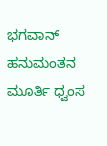ಭಗವಾನ್ ಹನುಮಂತನ ಮೂರ್ತಿ ಧ್ವಂಸ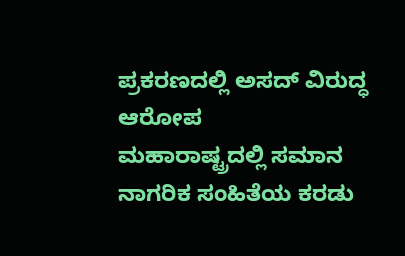ಪ್ರಕರಣದಲ್ಲಿ ಅಸದ್ ವಿರುದ್ಧ ಆರೋಪ
ಮಹಾರಾಷ್ಟ್ರದಲ್ಲಿ ಸಮಾನ ನಾಗರಿಕ ಸಂಹಿತೆಯ ಕರಡು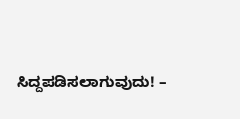ಸಿದ್ದಪಡಿಸಲಾಗುವುದು! –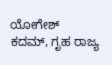ಯೋಗೇಶ್ ಕದಮ್, ಗೃಹ ರಾಜ್ಯ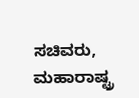ಸಚಿವರು, ಮಹಾರಾಷ್ಟ್ರ